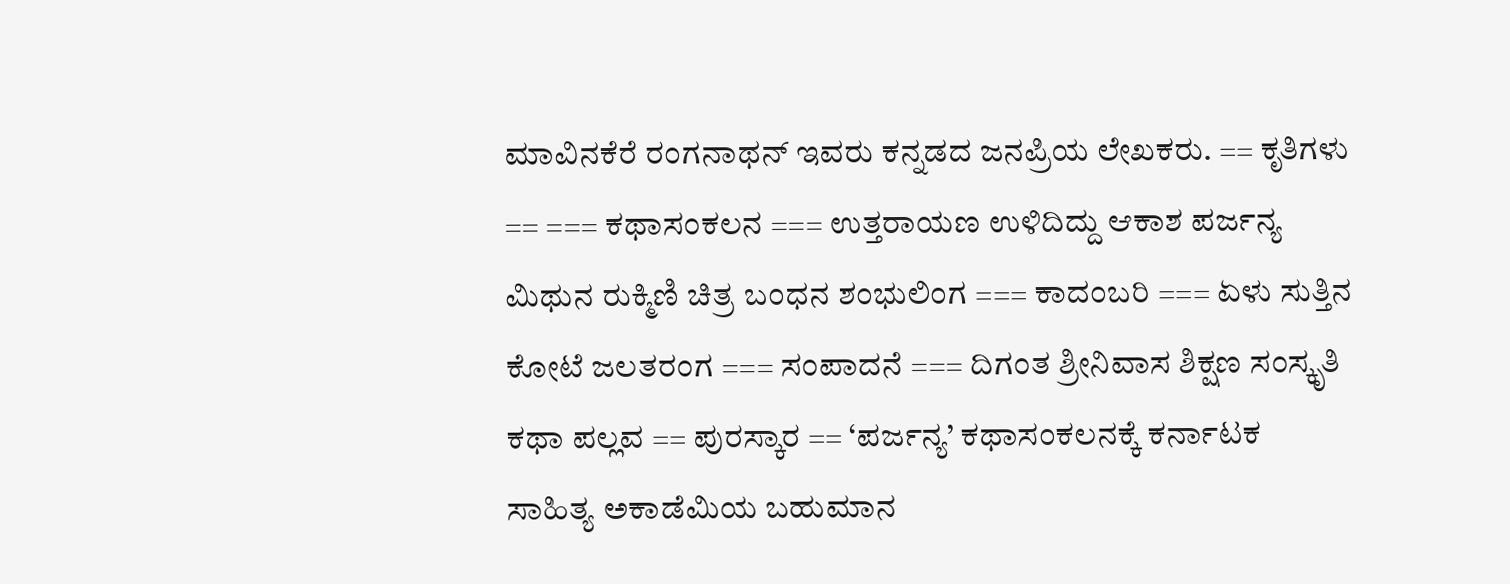ಮಾವಿನಕೆರೆ ರಂಗನಾಥನ್ ಇವರು ಕನ್ನಡದ ಜನಪ್ರಿಯ ಲೇಖಕರು. == ಕೃತಿಗಳು == === ಕಥಾಸಂಕಲನ === ಉತ್ತರಾಯಣ ಉಳಿದಿದ್ದು ಆಕಾಶ ಪರ್ಜನ್ಯ ಮಿಥುನ ರುಕ್ಮಿಣಿ ಚಿತ್ರ ಬಂಧನ ಶಂಭುಲಿಂಗ === ಕಾದಂಬರಿ === ಏಳು ಸುತ್ತಿನ ಕೋಟೆ ಜಲತರಂಗ === ಸಂಪಾದನೆ === ದಿಗಂತ ಶ್ರೀನಿವಾಸ ಶಿಕ್ಷಣ ಸಂಸ್ಕೃತಿ ಕಥಾ ಪಲ್ಲವ == ಪುರಸ್ಕಾರ == ‘ಪರ್ಜನ್ಯ’ ಕಥಾಸಂಕಲನಕ್ಕೆ ಕರ್ನಾಟಕ ಸಾಹಿತ್ಯ ಅಕಾಡೆಮಿಯ ಬಹುಮಾನ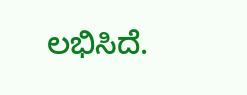ಲಭಿಸಿದೆ.